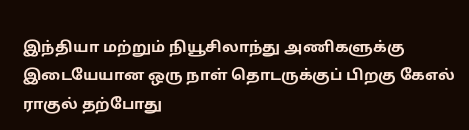இந்தியா மற்றும் நியூசிலாந்து அணிகளுக்கு இடையேயான ஒரு நாள் தொடருக்குப் பிறகு கேஎல் ராகுல் தற்போது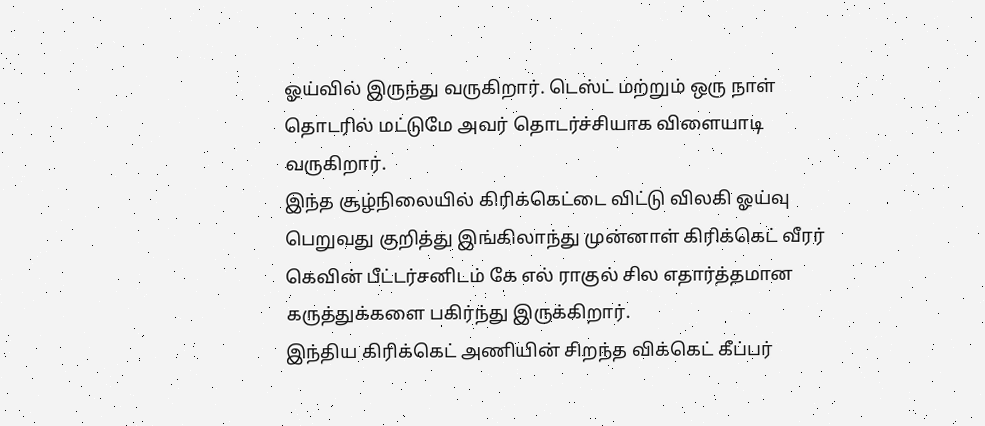ஓய்வில் இருந்து வருகிறார். டெஸ்ட் மற்றும் ஒரு நாள் தொடரில் மட்டுமே அவர் தொடர்ச்சியாக விளையாடி வருகிறார்.
இந்த சூழ்நிலையில் கிரிக்கெட்டை விட்டு விலகி ஓய்வு பெறுவது குறித்து இங்கிலாந்து முன்னாள் கிரிக்கெட் வீரர் கெவின் பீட்டர்சனிடம் கே எல் ராகுல் சில எதார்த்தமான கருத்துக்களை பகிர்ந்து இருக்கிறார்.
இந்திய கிரிக்கெட் அணியின் சிறந்த விக்கெட் கீப்பர்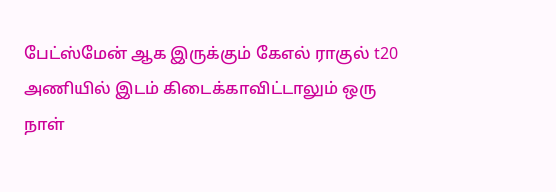பேட்ஸ்மேன் ஆக இருக்கும் கேஎல் ராகுல் t20 அணியில் இடம் கிடைக்காவிட்டாலும் ஒரு நாள்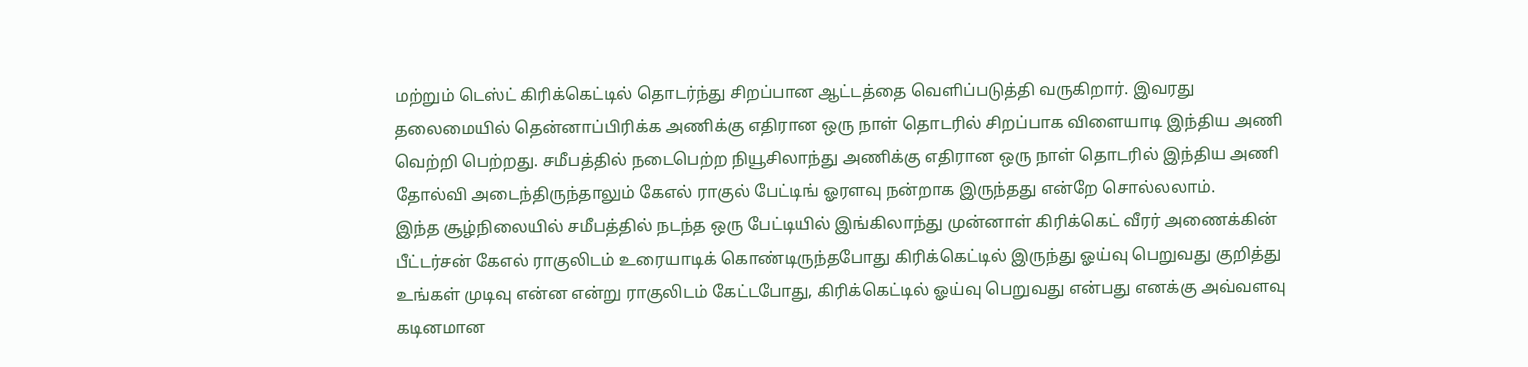மற்றும் டெஸ்ட் கிரிக்கெட்டில் தொடர்ந்து சிறப்பான ஆட்டத்தை வெளிப்படுத்தி வருகிறார். இவரது தலைமையில் தென்னாப்பிரிக்க அணிக்கு எதிரான ஒரு நாள் தொடரில் சிறப்பாக விளையாடி இந்திய அணி வெற்றி பெற்றது. சமீபத்தில் நடைபெற்ற நியூசிலாந்து அணிக்கு எதிரான ஒரு நாள் தொடரில் இந்திய அணி தோல்வி அடைந்திருந்தாலும் கேஎல் ராகுல் பேட்டிங் ஓரளவு நன்றாக இருந்தது என்றே சொல்லலாம்.
இந்த சூழ்நிலையில் சமீபத்தில் நடந்த ஒரு பேட்டியில் இங்கிலாந்து முன்னாள் கிரிக்கெட் வீரர் அணைக்கின் பீட்டர்சன் கேஎல் ராகுலிடம் உரையாடிக் கொண்டிருந்தபோது கிரிக்கெட்டில் இருந்து ஓய்வு பெறுவது குறித்து உங்கள் முடிவு என்ன என்று ராகுலிடம் கேட்டபோது, கிரிக்கெட்டில் ஓய்வு பெறுவது என்பது எனக்கு அவ்வளவு கடினமான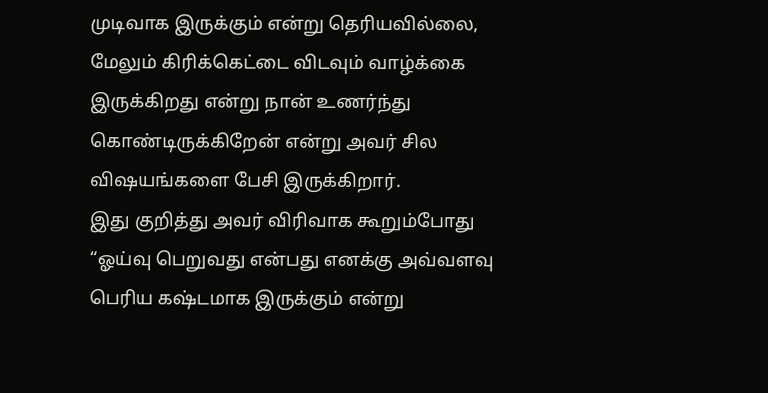முடிவாக இருக்கும் என்று தெரியவில்லை, மேலும் கிரிக்கெட்டை விடவும் வாழ்க்கை இருக்கிறது என்று நான் உணர்ந்து கொண்டிருக்கிறேன் என்று அவர் சில விஷயங்களை பேசி இருக்கிறார்.
இது குறித்து அவர் விரிவாக கூறும்போது “ஓய்வு பெறுவது என்பது எனக்கு அவ்வளவு பெரிய கஷ்டமாக இருக்கும் என்று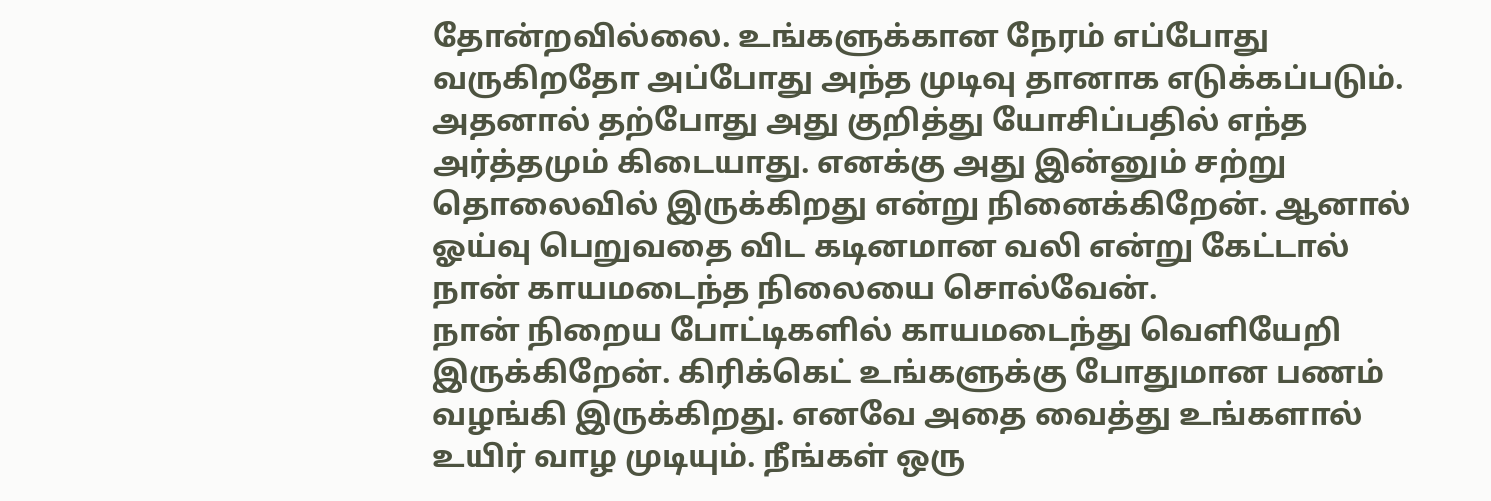தோன்றவில்லை. உங்களுக்கான நேரம் எப்போது வருகிறதோ அப்போது அந்த முடிவு தானாக எடுக்கப்படும். அதனால் தற்போது அது குறித்து யோசிப்பதில் எந்த அர்த்தமும் கிடையாது. எனக்கு அது இன்னும் சற்று தொலைவில் இருக்கிறது என்று நினைக்கிறேன். ஆனால் ஓய்வு பெறுவதை விட கடினமான வலி என்று கேட்டால் நான் காயமடைந்த நிலையை சொல்வேன்.
நான் நிறைய போட்டிகளில் காயமடைந்து வெளியேறி இருக்கிறேன். கிரிக்கெட் உங்களுக்கு போதுமான பணம் வழங்கி இருக்கிறது. எனவே அதை வைத்து உங்களால் உயிர் வாழ முடியும். நீங்கள் ஒரு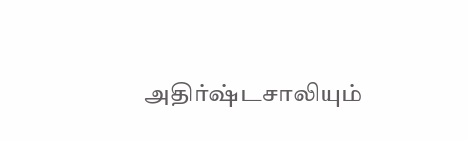அதிர்ஷ்டசாலியும்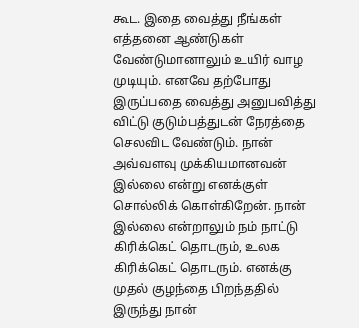கூட. இதை வைத்து நீங்கள் எத்தனை ஆண்டுகள் வேண்டுமானாலும் உயிர் வாழ முடியும். எனவே தற்போது இருப்பதை வைத்து அனுபவித்து விட்டு குடும்பத்துடன் நேரத்தை செலவிட வேண்டும். நான் அவ்வளவு முக்கியமானவன் இல்லை என்று எனக்குள் சொல்லிக் கொள்கிறேன். நான் இல்லை என்றாலும் நம் நாட்டு கிரிக்கெட் தொடரும், உலக கிரிக்கெட் தொடரும். எனக்கு முதல் குழந்தை பிறந்ததில் இருந்து நான்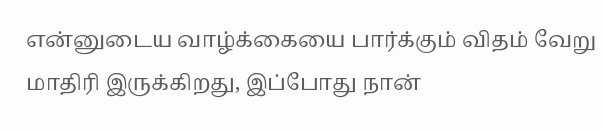என்னுடைய வாழ்க்கையை பார்க்கும் விதம் வேறு மாதிரி இருக்கிறது, இப்போது நான்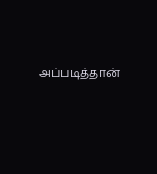அப்படித்தான்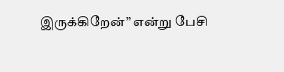இருக்கிறேன்” என்று பேசி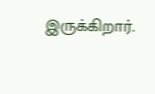இருக்கிறார்.